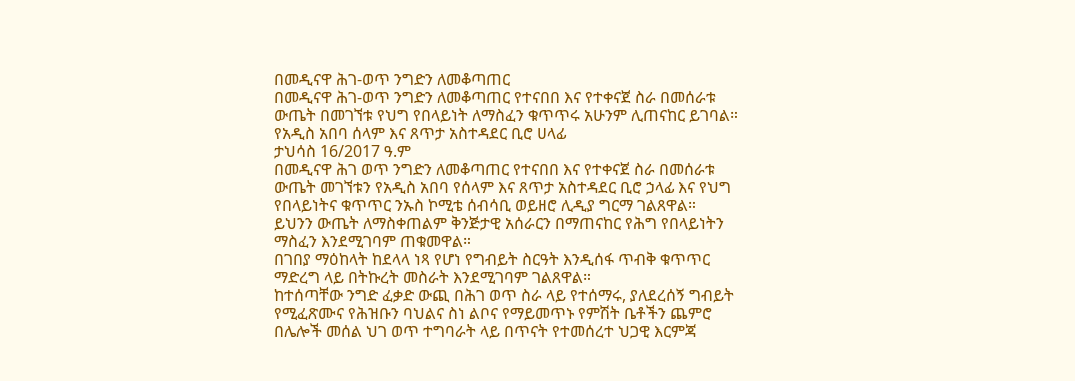በመዲናዋ ሕገ-ወጥ ንግድን ለመቆጣጠር
በመዲናዋ ሕገ-ወጥ ንግድን ለመቆጣጠር የተናበበ እና የተቀናጀ ስራ በመሰራቱ ውጤት በመገኘቱ የህግ የበላይነት ለማስፈን ቁጥጥሩ አሁንም ሊጠናከር ይገባል።
የአዲስ አበባ ሰላም እና ጸጥታ አስተዳደር ቢሮ ሀላፊ
ታህሳስ 16/2017 ዓ.ም
በመዲናዋ ሕገ ወጥ ንግድን ለመቆጣጠር የተናበበ እና የተቀናጀ ስራ በመሰራቱ ውጤት መገኘቱን የአዲስ አበባ የሰላም እና ጸጥታ አስተዳደር ቢሮ ኃላፊ እና የህግ የበላይነትና ቁጥጥር ንኡስ ኮሚቴ ሰብሳቢ ወይዘሮ ሊዲያ ግርማ ገልጸዋል።
ይህንን ውጤት ለማስቀጠልም ቅንጅታዊ አሰራርን በማጠናከር የሕግ የበላይነትን ማስፈን እንደሚገባም ጠቁመዋል።
በገበያ ማዕከላት ከደላላ ነጻ የሆነ የግብይት ስርዓት እንዲሰፋ ጥብቅ ቁጥጥር ማድረግ ላይ በትኩረት መስራት እንደሚገባም ገልጸዋል።
ከተሰጣቸው ንግድ ፈቃድ ውጪ በሕገ ወጥ ስራ ላይ የተሰማሩ, ያለደረሰኝ ግብይት የሚፈጽሙና የሕዝቡን ባህልና ስነ ልቦና የማይመጥኑ የምሽት ቤቶችን ጨምሮ በሌሎች መሰል ህገ ወጥ ተግባራት ላይ በጥናት የተመሰረተ ህጋዊ እርምጃ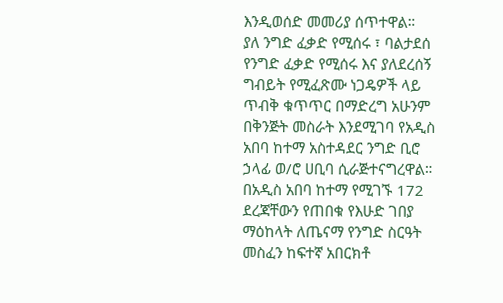እንዲወሰድ መመሪያ ሰጥተዋል።
ያለ ንግድ ፈቃድ የሚሰሩ ፣ ባልታደሰ የንግድ ፈቃድ የሚሰሩ እና ያለደረሰኝ ግብይት የሚፈጽሙ ነጋዴዎች ላይ ጥብቅ ቁጥጥር በማድረግ አሁንም በቅንጅት መስራት እንደሚገባ የአዲስ አበባ ከተማ አስተዳደር ንግድ ቢሮ ኃላፊ ወ/ሮ ሀቢባ ሲራጅተናግረዋል።
በአዲስ አበባ ከተማ የሚገኙ 172 ደረጃቸውን የጠበቁ የእሁድ ገበያ ማዕከላት ለጤናማ የንግድ ስርዓት መስፈን ከፍተኛ አበርክቶ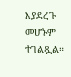እያደረጉ መሆኑም ተገልጿል።